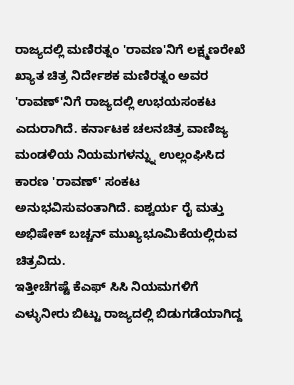ರಾಜ್ಯದಲ್ಲಿ ಮಣಿರತ್ನಂ 'ರಾವಣ'ನಿಗೆ ಲಕ್ಷ್ಮಣರೇಖೆ
ಖ್ಯಾತ ಚಿತ್ರ ನಿರ್ದೇಶಕ ಮಣಿರತ್ನಂ ಅವರ 'ರಾವಣ್'ನಿಗೆ ರಾಜ್ಯದಲ್ಲಿ ಉಭಯಸಂಕಟ ಎದುರಾಗಿದೆ. ಕರ್ನಾಟಕ ಚಲನಚಿತ್ರ ವಾಣಿಜ್ಯ ಮಂಡಳಿಯ ನಿಯಮಗಳನ್ನ್ನು ಉಲ್ಲಂಘಿಸಿದ ಕಾರಣ 'ರಾವಣ್' ಸಂಕಟ ಅನುಭವಿಸುವಂತಾಗಿದೆ. ಐಶ್ವರ್ಯ ರೈ ಮತ್ತು ಅಭಿಷೇಕ್ ಬಚ್ಚನ್ ಮುಖ್ಯಭೂಮಿಕೆಯಲ್ಲಿರುವ ಚಿತ್ರವಿದು.
ಇತ್ತೀಚೆಗಷ್ಟೆ ಕೆಎಫ್ ಸಿಸಿ ನಿಯಮಗಳಿಗೆ ಎಳ್ಳುನೀರು ಬಿಟ್ಟು ರಾಜ್ಯದಲ್ಲಿ ಬಿಡುಗಡೆಯಾಗಿದ್ದ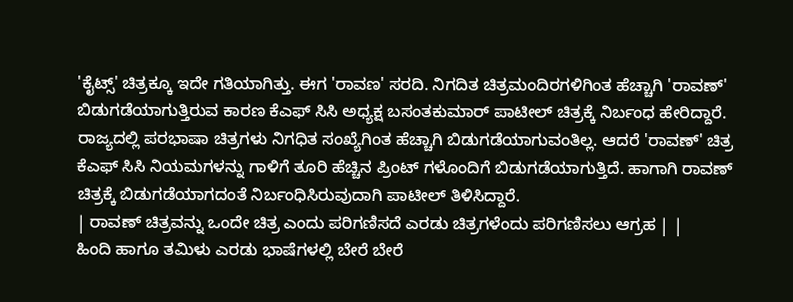'ಕೈಟ್ಸ್' ಚಿತ್ರಕ್ಕೂ ಇದೇ ಗತಿಯಾಗಿತ್ತು. ಈಗ 'ರಾವಣ' ಸರದಿ. ನಿಗದಿತ ಚಿತ್ರಮಂದಿರಗಳಿಗಿಂತ ಹೆಚ್ಚಾಗಿ 'ರಾವಣ್' ಬಿಡುಗಡೆಯಾಗುತ್ತಿರುವ ಕಾರಣ ಕೆಎಫ್ ಸಿಸಿ ಅಧ್ಯಕ್ಷ ಬಸಂತಕುಮಾರ್ ಪಾಟೀಲ್ ಚಿತ್ರಕ್ಕೆ ನಿರ್ಬಂಧ ಹೇರಿದ್ದಾರೆ.
ರಾಜ್ಯದಲ್ಲಿ ಪರಭಾಷಾ ಚಿತ್ರಗಳು ನಿಗಧಿತ ಸಂಖ್ಯೆಗಿಂತ ಹೆಚ್ಚಾಗಿ ಬಿಡುಗಡೆಯಾಗುವಂತಿಲ್ಲ. ಆದರೆ 'ರಾವಣ್' ಚಿತ್ರ ಕೆಎಫ್ ಸಿಸಿ ನಿಯಮಗಳನ್ನು ಗಾಳಿಗೆ ತೂರಿ ಹೆಚ್ಚಿನ ಪ್ರಿಂಟ್ ಗಳೊಂದಿಗೆ ಬಿಡುಗಡೆಯಾಗುತ್ತಿದೆ. ಹಾಗಾಗಿ ರಾವಣ್ ಚಿತ್ರಕ್ಕೆ ಬಿಡುಗಡೆಯಾಗದಂತೆ ನಿರ್ಬಂಧಿಸಿರುವುದಾಗಿ ಪಾಟೀಲ್ ತಿಳಿಸಿದ್ದಾರೆ.
| ರಾವಣ್ ಚಿತ್ರವನ್ನು ಒಂದೇ ಚಿತ್ರ ಎಂದು ಪರಿಗಣಿಸದೆ ಎರಡು ಚಿತ್ರಗಳೆಂದು ಪರಿಗಣಿಸಲು ಆಗ್ರಹ | |
ಹಿಂದಿ ಹಾಗೂ ತಮಿಳು ಎರಡು ಭಾಷೆಗಳಲ್ಲಿ ಬೇರೆ ಬೇರೆ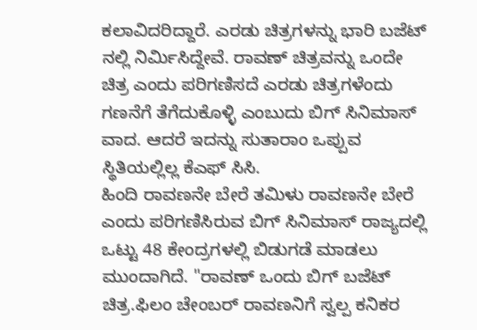ಕಲಾವಿದರಿದ್ದಾರೆ. ಎರಡು ಚಿತ್ರಗಳನ್ನು ಭಾರಿ ಬಜೆಟ್ ನಲ್ಲಿ ನಿರ್ಮಿಸಿದ್ದೇವೆ. ರಾವಣ್ ಚಿತ್ರವನ್ನು ಒಂದೇ ಚಿತ್ರ ಎಂದು ಪರಿಗಣಿಸದೆ ಎರಡು ಚಿತ್ರಗಳೆಂದು ಗಣನೆಗೆ ತೆಗೆದುಕೊಳ್ಳಿ ಎಂಬುದು ಬಿಗ್ ಸಿನಿಮಾಸ್ ವಾದ. ಆದರೆ ಇದನ್ನು ಸುತಾರಾಂ ಒಪ್ಪುವ ಸ್ಥಿತಿಯಲ್ಲಿಲ್ಲ ಕೆಎಫ್ ಸಿಸಿ.
ಹಿಂದಿ ರಾವಣನೇ ಬೇರೆ ತಮಿಳು ರಾವಣನೇ ಬೇರೆ ಎಂದು ಪರಿಗಣಿಸಿರುವ ಬಿಗ್ ಸಿನಿಮಾಸ್ ರಾಜ್ಯದಲ್ಲಿ ಒಟ್ಟು 48 ಕೇಂದ್ರಗಳಲ್ಲಿ ಬಿಡುಗಡೆ ಮಾಡಲು ಮುಂದಾಗಿದೆ. "ರಾವಣ್ ಒಂದು ಬಿಗ್ ಬಜೆಟ್ ಚಿತ್ರ.ಫಿಲಂ ಚೇಂಬರ್ ರಾವಣನಿಗೆ ಸ್ವಲ್ಪ ಕನಿಕರ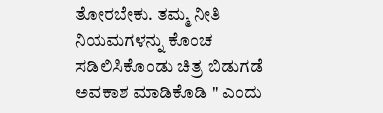ತೋರಬೇಕು. ತಮ್ಮ ನೀತಿ ನಿಯಮಗಳನ್ನು ಕೊಂಚ ಸಡಿಲಿಸಿಕೊಂಡು ಚಿತ್ರ ಬಿಡುಗಡೆ ಅವಕಾಶ ಮಾಡಿಕೊಡಿ " ಎಂದು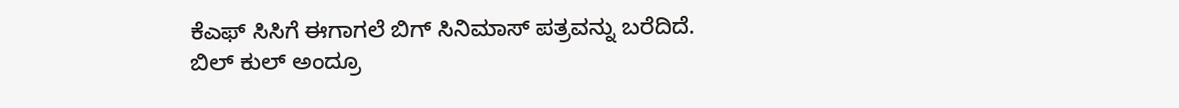ಕೆಎಫ್ ಸಿಸಿಗೆ ಈಗಾಗಲೆ ಬಿಗ್ ಸಿನಿಮಾಸ್ ಪತ್ರವನ್ನು ಬರೆದಿದೆ.
ಬಿಲ್ ಕುಲ್ ಅಂದ್ರೂ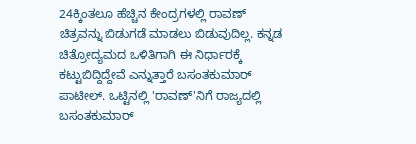24ಕ್ಕಿಂತಲೂ ಹೆಚ್ಚಿನ ಕೇಂದ್ರಗಳಲ್ಲಿ ರಾವಣ್ ಚಿತ್ರವನ್ನು ಬಿಡುಗಡೆ ಮಾಡಲು ಬಿಡುವುದಿಲ್ಲ. ಕನ್ನಡ ಚಿತ್ರೋದ್ಯಮದ ಒಳಿತಿಗಾಗಿ ಈ ನಿರ್ಧಾರಕ್ಕೆ ಕಟ್ಟುಬಿದ್ದಿದ್ದೇವೆ ಎನ್ನುತ್ತಾರೆ ಬಸಂತಕುಮಾರ್ ಪಾಟೀಲ್. ಒಟ್ಟಿನಲ್ಲಿ 'ರಾವಣ್'ನಿಗೆ ರಾಜ್ಯದಲ್ಲಿ ಬಸಂತಕುಮಾರ್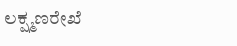ಲಕ್ಷ್ಮಣರೇಖೆ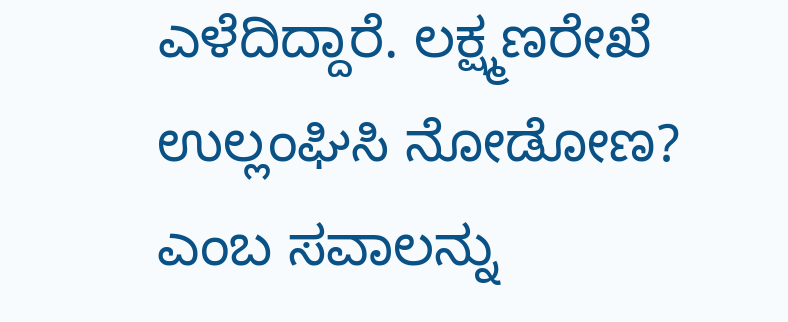ಎಳೆದಿದ್ದಾರೆ. ಲಕ್ಷ್ಮಣರೇಖೆ ಉಲ್ಲಂಘಿಸಿ ನೋಡೋಣ? ಎಂಬ ಸವಾಲನ್ನು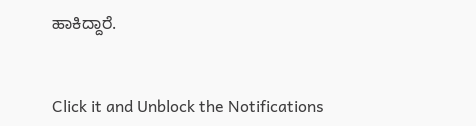ಹಾಕಿದ್ದಾರೆ.


Click it and Unblock the Notifications